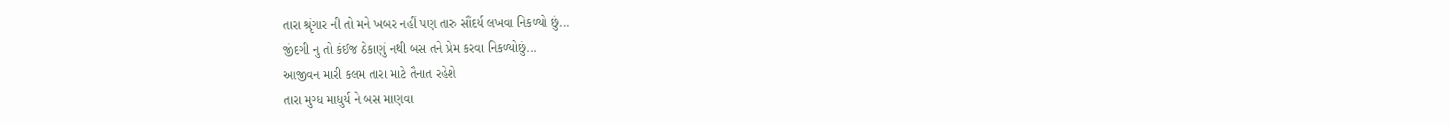તારા શ્રૃંગાર ની તો મને ખબર નહીં પણ તારુ સૌંદર્ય લખવા નિકળ્યો છું...
જીંદગી નુ તો કંઈજ ઠેકાણું નથી બસ તને પ્રેમ કરવા નિકળ્યોછું...
આજીવન મારી કલમ તારા માટે તૈનાત રહેશે
તારા મુગ્ધ માધુર્ય ને બસ માણવા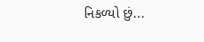નિકળ્યો છું...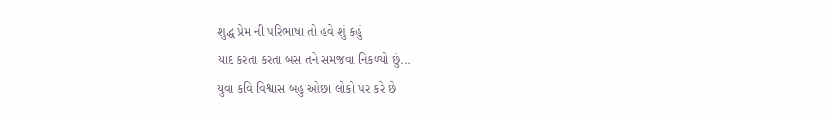શુદ્ધ પ્રેમ ની પરિભાષા તો હવે શું કહું
યાદ કરતા કરતા બસ તને સમજવા નિકળ્યો છું...
યુવા કવિ વિશ્વાસ બહુ ઓછા લોકો પર કરે છે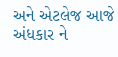અને એટલેજ આજે અંધકાર ને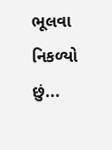ભૂલવા નિકળ્યો છું...